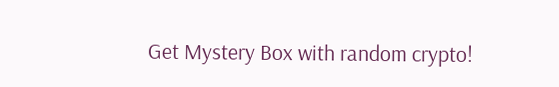Get Mystery Box with random crypto!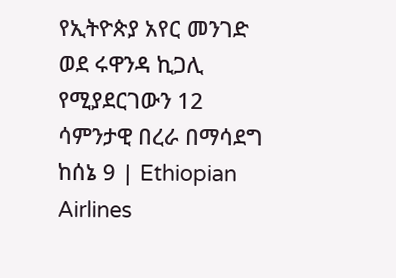የኢትዮጵያ አየር መንገድ ወደ ሩዋንዳ ኪጋሊ የሚያደርገውን 12 ሳምንታዊ በረራ በማሳደግ ከሰኔ 9 | Ethiopian Airlines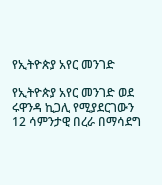የኢትዮጵያ አየር መንገድ

የኢትዮጵያ አየር መንገድ ወደ ሩዋንዳ ኪጋሊ የሚያደርገውን 12 ሳምንታዊ በረራ በማሳደግ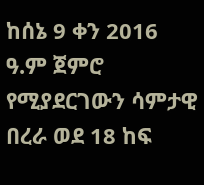ከሰኔ 9 ቀን 2016 ዓ.ም ጀምሮ የሚያደርገውን ሳምታዊ በረራ ወደ 18 ከፍ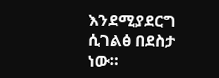እንደሚያደርግ ሲገልፅ በደስታ ነው።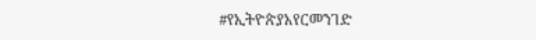#የኢትዮጵያአየርመንገድ